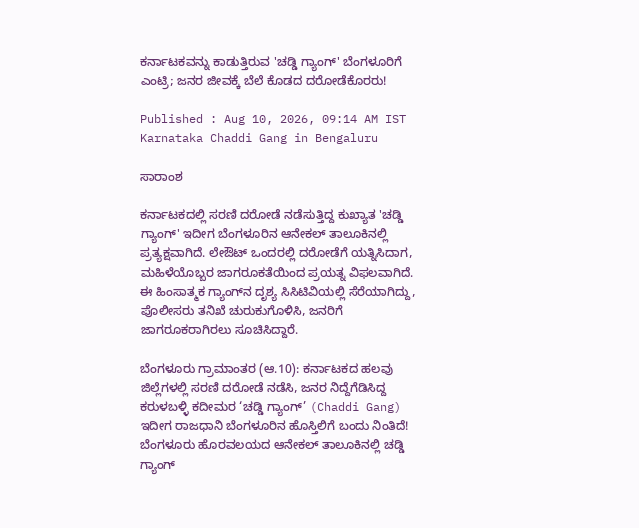ಕರ್ನಾಟಕವನ್ನು ಕಾಡುತ್ತಿರುವ 'ಚಡ್ಡಿ ಗ್ಯಾಂಗ್' ಬೆಂಗಳೂರಿಗೆ ಎಂಟ್ರಿ; ಜನರ ಜೀವಕ್ಕೆ ಬೆಲೆ ಕೊಡದ ದರೋಡೆಕೊರರು!

Published : Aug 10, 2026, 09:14 AM IST
Karnataka Chaddi Gang in Bengaluru

ಸಾರಾಂಶ

ಕರ್ನಾಟಕದಲ್ಲಿ ಸರಣಿ ದರೋಡೆ ನಡೆಸುತ್ತಿದ್ದ ಕುಖ್ಯಾತ 'ಚಡ್ಡಿ ಗ್ಯಾಂಗ್' ಇದೀಗ ಬೆಂಗಳೂರಿನ ಆನೇಕಲ್ ತಾಲೂಕಿನಲ್ಲಿ ಪ್ರತ್ಯಕ್ಷವಾಗಿದೆ. ಲೇಔಟ್ ಒಂದರಲ್ಲಿ ದರೋಡೆಗೆ ಯತ್ನಿಸಿದಾಗ, ಮಹಿಳೆಯೊಬ್ಬರ ಜಾಗರೂಕತೆಯಿಂದ ಪ್ರಯತ್ನ ವಿಫಲವಾಗಿದೆ. ಈ ಹಿಂಸಾತ್ಮಕ ಗ್ಯಾಂಗ್‌ನ ದೃಶ್ಯ ಸಿಸಿಟಿವಿಯಲ್ಲಿ ಸೆರೆಯಾಗಿದ್ದು, ಪೊಲೀಸರು ತನಿಖೆ ಚುರುಕುಗೊಳಿಸಿ, ಜನರಿಗೆ ಜಾಗರೂಕರಾಗಿರಲು ಸೂಚಿಸಿದ್ದಾರೆ.

ಬೆಂಗಳೂರು ಗ್ರಾಮಾಂತರ (ಆ.10): ಕರ್ನಾಟಕದ ಹಲವು ಜಿಲ್ಲೆಗಳಲ್ಲಿ ಸರಣಿ ದರೋಡೆ ನಡೆಸಿ, ಜನರ ನಿದ್ದೆಗೆಡಿಸಿದ್ದ ಕರುಳಬಳ್ಳಿ ಕದೀಮರ ‘ಚಡ್ಡಿ ಗ್ಯಾಂಗ್’ (Chaddi Gang) ಇದೀಗ ರಾಜಧಾನಿ ಬೆಂಗಳೂರಿನ ಹೊಸ್ತಿಲಿಗೆ ಬಂದು ನಿಂತಿದೆ! ಬೆಂಗಳೂರು ಹೊರವಲಯದ ಆನೇಕಲ್ ತಾಲೂಕಿನಲ್ಲಿ ಚಡ್ಡಿ ಗ್ಯಾಂಗ್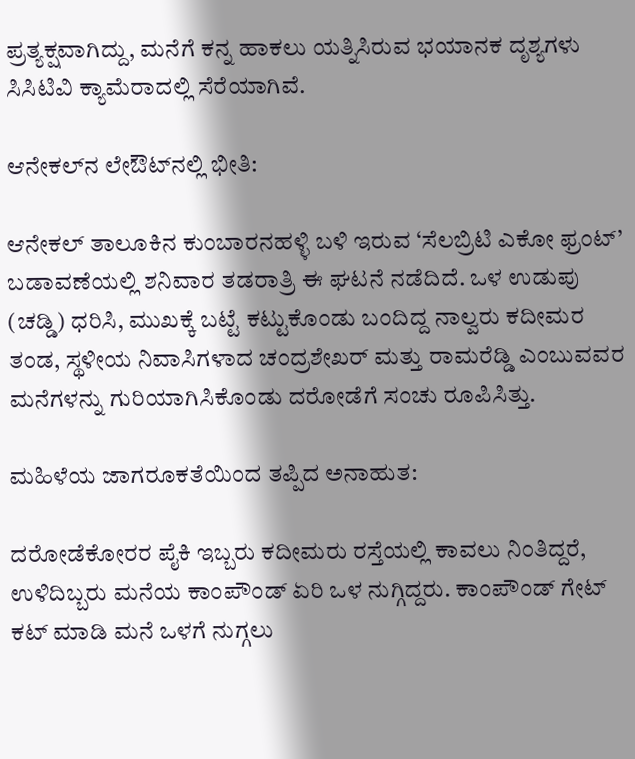ಪ್ರತ್ಯಕ್ಷವಾಗಿದ್ದು, ಮನೆಗೆ ಕನ್ನ ಹಾಕಲು ಯತ್ನಿಸಿರುವ ಭಯಾನಕ ದೃಶ್ಯಗಳು ಸಿಸಿಟಿವಿ ಕ್ಯಾಮೆರಾದಲ್ಲಿ ಸೆರೆಯಾಗಿವೆ.

ಆನೇಕಲ್‌ನ ಲೇಔಟ್‌ನಲ್ಲಿ ಭೀತಿ:

ಆನೇಕಲ್ ತಾಲೂಕಿನ ಕುಂಬಾರನಹಳ್ಳಿ ಬಳಿ ಇರುವ ‘ಸೆಲಬ್ರಿಟಿ ಎಕೋ ಫ್ರಂಟ್’ ಬಡಾವಣೆಯಲ್ಲಿ ಶನಿವಾರ ತಡರಾತ್ರಿ ಈ ಘಟನೆ ನಡೆದಿದೆ. ಒಳ ಉಡುಪು (ಚಡ್ಡಿ) ಧರಿಸಿ, ಮುಖಕ್ಕೆ ಬಟ್ಟೆ ಕಟ್ಟುಕೊಂಡು ಬಂದಿದ್ದ ನಾಲ್ವರು ಕದೀಮರ ತಂಡ, ಸ್ಥಳೀಯ ನಿವಾಸಿಗಳಾದ ಚಂದ್ರಶೇಖರ್ ಮತ್ತು ರಾಮರೆಡ್ಡಿ ಎಂಬುವವರ ಮನೆಗಳನ್ನು ಗುರಿಯಾಗಿಸಿಕೊಂಡು ದರೋಡೆಗೆ ಸಂಚು ರೂಪಿಸಿತ್ತು.

ಮಹಿಳೆಯ ಜಾಗರೂಕತೆಯಿಂದ ತಪ್ಪಿದ ಅನಾಹುತ:

ದರೋಡೆಕೋರರ ಪೈಕಿ ಇಬ್ಬರು ಕದೀಮರು ರಸ್ತೆಯಲ್ಲಿ ಕಾವಲು ನಿಂತಿದ್ದರೆ, ಉಳಿದಿಬ್ಬರು ಮನೆಯ ಕಾಂಪೌಂಡ್ ಏರಿ ಒಳ ನುಗ್ಗಿದ್ದರು. ಕಾಂಪೌಂಡ್ ಗೇಟ್ ಕಟ್ ಮಾಡಿ ಮನೆ ಒಳಗೆ ನುಗ್ಗಲು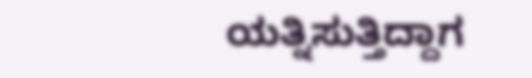ಯತ್ನಿಸುತ್ತಿದ್ದಾಗ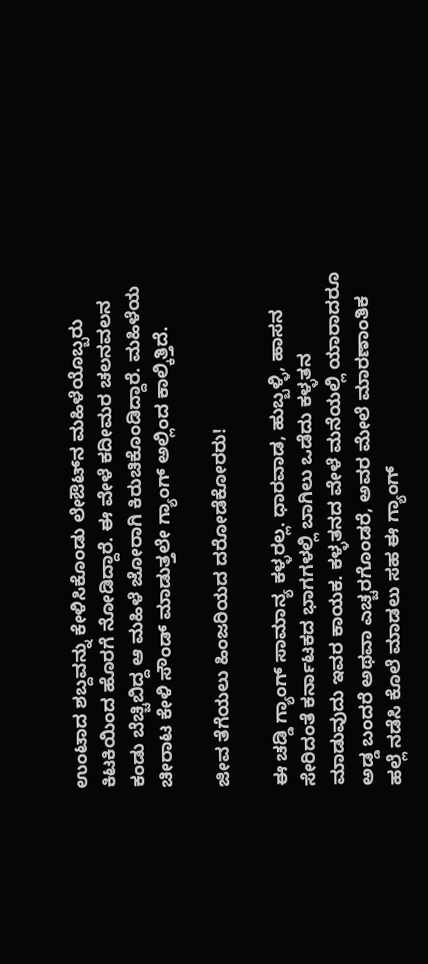ಉಂಟಾದ ಶಬ್ದವನ್ನು ಕೇಳಿಸಿಕೊಂಡು ಲೇಔಟ್‌ನ ಮಹಿಳೆಯೊಬ್ಬರು ಕಿಟಕಿಯಿಂದ ಹೊರಗೆ ನೋಡಿದ್ದಾರೆ. ಈ ವೇಳೆ ಕದೀಮರ ಚಲನವಲನ ಕಂಡು ಬೆಚ್ಚಿಬಿದ್ದ ಆ ಮಹಿಳೆ ಜೋರಾಗಿ ಕಿರುಚಿಕೊಂಡಿದ್ದಾರೆ. ಮಹಿಳೆಯ ಚೀರಾಟ ಕೇಳಿ ಸೌಂಡ್ ಮಾಡುತ್ತಲೇ ಗ್ಯಾಂಗ್ ಅಲ್ಲಿಂದ ಕಾಲ್ಕಿತ್ತಿದೆ.

ಜೀವ ತೆಗೆಯಲು ಹಿಂಜರಿಯದ ದರೋಡೆಕೋರರು!

ಈ ಚಡ್ಡಿ ಗ್ಯಾಂಗ್ ಸಾಮಾನ್ಯ ಕಳ್ಳರಲ್ಲ. ಧಾರವಾಡ, ಹುಬ್ಬಳ್ಳಿ, ಹಾಸನ ಸೇರಿದಂತೆ ಕರ್ನಾಟಕದ ಭಾಗಗಳಲ್ಲಿ ಬಾಗಿಲು ಒಡೆದು ಕಳ್ಳತನ ಮಾಡುವುದು ಇವರ ಕಾಯಕ. ಕಳ್ಳತನದ ವೇಳೆ ಮನೆಯಲ್ಲಿ ಯಾರಾದರೂ ಅಡ್ಡ ಬಂದರೆ ಅಥವಾ ಎಚ್ಚರಗೊಂಡರೆ, ಅವರ ಮೇಲೆ ಮಾರಣಾಂತಿಕ ಹಲ್ಲೆ ನಡೆಸಿ ಕೊಲೆ ಮಾಡಲು ಸಹ ಈ ಗ್ಯಾಂಗ್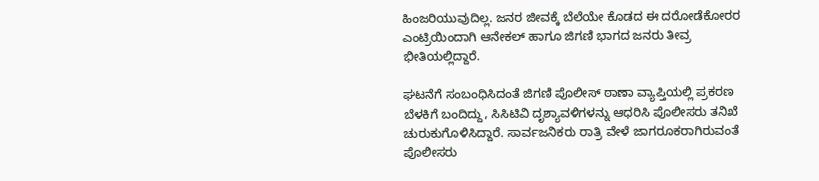ಹಿಂಜರಿಯುವುದಿಲ್ಲ. ಜನರ ಜೀವಕ್ಕೆ ಬೆಲೆಯೇ ಕೊಡದ ಈ ದರೋಡೆಕೋರರ ಎಂಟ್ರಿಯಿಂದಾಗಿ ಆನೇಕಲ್ ಹಾಗೂ ಜಿಗಣಿ ಭಾಗದ ಜನರು ತೀವ್ರ ಭೀತಿಯಲ್ಲಿದ್ದಾರೆ.

ಘಟನೆಗೆ ಸಂಬಂಧಿಸಿದಂತೆ ಜಿಗಣಿ ಪೊಲೀಸ್ ಠಾಣಾ ವ್ಯಾಪ್ತಿಯಲ್ಲಿ ಪ್ರಕರಣ ಬೆಳಕಿಗೆ ಬಂದಿದ್ದು, ಸಿಸಿಟಿವಿ ದೃಶ್ಯಾವಳಿಗಳನ್ನು ಆಧರಿಸಿ ಪೊಲೀಸರು ತನಿಖೆ ಚುರುಕುಗೊಳಿಸಿದ್ದಾರೆ. ಸಾರ್ವಜನಿಕರು ರಾತ್ರಿ ವೇಳೆ ಜಾಗರೂಕರಾಗಿರುವಂತೆ ಪೊಲೀಸರು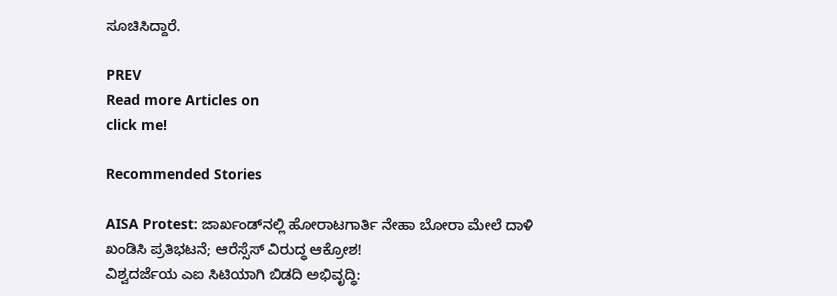ಸೂಚಿಸಿದ್ದಾರೆ.

PREV
Read more Articles on
click me!

Recommended Stories

AISA Protest: ಜಾರ್ಖಂಡ್‌ನಲ್ಲಿ ಹೋರಾಟಗಾರ್ತಿ ನೇಹಾ ಬೋರಾ ಮೇಲೆ ದಾಳಿ ಖಂಡಿಸಿ ಪ್ರತಿಭಟನೆ; ಆರೆಸ್ಸೆಸ್ ವಿರುದ್ಧ ಆಕ್ರೋಶ!
ವಿಶ್ವದರ್ಜೆಯ ಎಐ ಸಿಟಿಯಾಗಿ ಬಿಡದಿ ಅಭಿವೃದ್ಧಿ: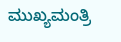ಮುಖ್ಯಮಂತ್ರಿ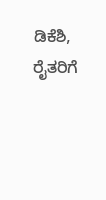ಡಿಕೆಶಿ, ರೈತರಿಗೆ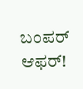ಬಂಪರ್ ಆಫರ್!